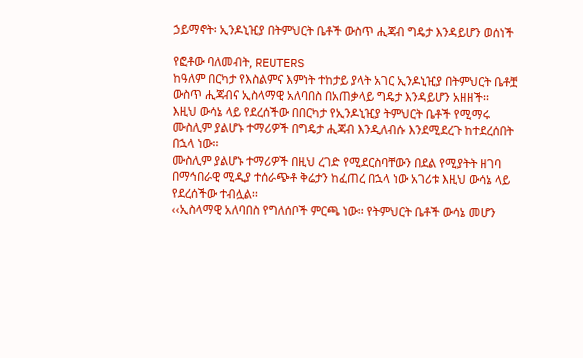ኃይማኖት፡ ኢንዶኒዢያ በትምህርት ቤቶች ውስጥ ሒጃብ ግዴታ እንዳይሆን ወሰነች

የፎቶው ባለመብት, REUTERS
ከዓለም በርካታ የእስልምና እምነት ተከታይ ያላት አገር ኢንዶኒዢያ በትምህርት ቤቶቿ ውስጥ ሒጃብና ኢስላማዊ አለባበስ በአጠቃላይ ግዴታ እንዳይሆን አዘዘች፡፡
እዚህ ውሳኔ ላይ የደረሰችው በበርካታ የኢንዶኒዢያ ትምህርት ቤቶች የሚማሩ ሙስሊም ያልሆኑ ተማሪዎች በግዴታ ሒጃብ እንዲለብሱ እንደሚደረጉ ከተደረሰበት በኋላ ነው፡፡
ሙስሊም ያልሆኑ ተማሪዎች በዚህ ረገድ የሚደርስባቸውን በደል የሚያትት ዘገባ በማኅበራዊ ሚዲያ ተሰራጭቶ ቅሬታን ከፈጠረ በኋላ ነው አገሪቱ እዚህ ውሳኔ ላይ የደረሰችው ተብሏል፡፡
‹‹ኢስላማዊ አለባበስ የግለሰቦች ምርጫ ነው፡፡ የትምህርት ቤቶች ውሳኔ መሆን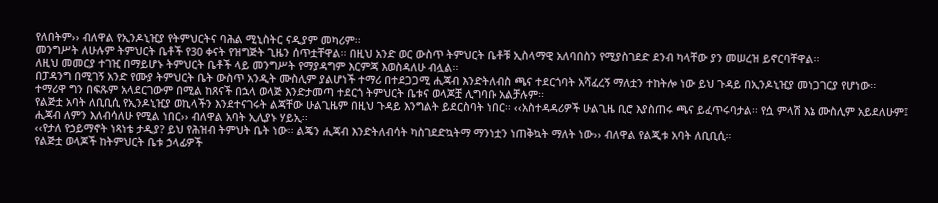የለበትም›› ብለዋል የኢንዶኒዢያ የትምህርትና ባሕል ሚኒስትር ናዲያም መካሪም፡፡
መንግሥት ለሁሉም ትምህርት ቤቶች የ30 ቀናት የዝግጅት ጊዜን ሰጥቷቸዋል፡፡ በዚህ አንድ ወር ውስጥ ትምህርት ቤቶቹ ኢስላማዊ አለባበስን የሚያስገደድ ደንብ ካላቸው ያን መሠረዝ ይኖርባቸዋል፡፡
ለዚህ መመርያ ተገዢ በማይሆኑ ትምህርት ቤቶች ላይ መንግሥት የማያዳግም እርምጃ እወስዳለሁ ብሏል፡፡
በፓዳንግ በሚገኝ አንድ የሙያ ትምህርት ቤት ውስጥ አንዲት ሙስሊም ያልሆነች ተማሪ በተደጋጋሚ ሒጃብ እንድትለብስ ጫና ተደርጎባት አሻፈረኝ ማለቷን ተከትሎ ነው ይህ ጉዳይ በኢንዶኒዢያ መነጋገርያ የሆነው፡፡
ተማሪዋ ግን በፍጹም አላደርገውም በሚል ከጸናች በኋላ ወላጅ እንድታመጣ ተደርጎ ትምህርት ቤቱና ወላጆቿ ሊግባቡ አልቻሉም፡፡
የልጅቷ አባት ለቢቢሲ የኢንዶኒዢያ ወኪላችን እንደተናገሩት ልጃቸው ሁልጊዜም በዚህ ጉዳይ እንግልት ይደርስባት ነበር፡፡ ‹‹አስተዳዳሪዎች ሁልጊዜ ቢሮ እያስጠሩ ጫና ይፈጥሩባታል፡፡ የሷ ምላሽ እኔ ሙስሊም አይደለሁም፤ ሒጃብ ለምን እለብሳለሁ የሚል ነበር›› ብለዋል አባት ኢሊያኑ ሃይኢ፡፡
‹‹የታለ የኃይማኖት ነጻነቴ ታዲያ? ይህ የሕዝብ ትምህት ቤት ነው፡፡ ልጄን ሒጃብ እንድትለብሳት ካስገደድኳትማ ማንነቷን ነጠቅኳት ማለት ነው›› ብለዋል የልጂቱ አባት ለቢቢሲ።
የልጅቷ ወላጆች ከትምህርት ቤቱ ኃላፊዎች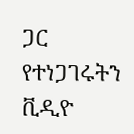ጋር የተነጋገሩትን ቪዲዮ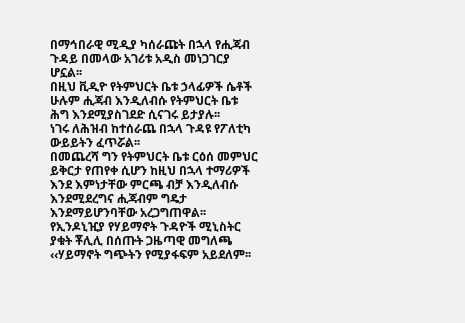በማኅበራዊ ሚዲያ ካሰራጩት በኋላ የሒጃብ ጉዳይ በመላው አገሪቱ አዲስ መነጋገርያ ሆኗል፡፡
በዚህ ቪዲዮ የትምህርት ቤቱ ኃላፊዎች ሴቶች ሁሉም ሒጃብ እንዲለብሱ የትምህርት ቤቱ ሕግ እንደሚያስገደድ ሲናገሩ ይታያሉ፡፡
ነገሩ ለሕዝብ ከተሰራጨ በኋላ ጉዳዩ የፖለቲካ ውይይትን ፈጥሯል፡፡
በመጨረሻ ግን የትምህርት ቤቱ ርዕሰ መምህር ይቅርታ የጠየቀ ሲሆን ከዚህ በኋላ ተማሪዎች እንደ እምነታቸው ምርጫ ብቻ እንዲለብሱ እንደሚደረግና ሒጃብም ግዴታ እንደማይሆንባቸው አረጋግጠዋል፡፡
የኢንዶኒዢያ የሃይማኖት ጉዳዮች ሚኒስትር ያቁት ቾሊሊ በሰጡት ጋዜጣዊ መግለጫ ‹‹ሃይማኖት ግጭትን የሚያፋፍም አይደለም፡፡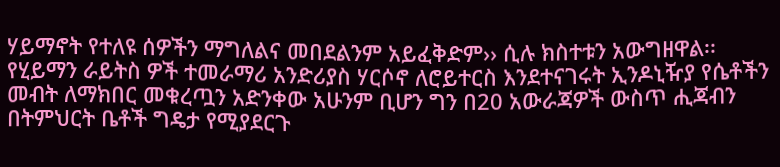ሃይማኖት የተለዩ ሰዎችን ማግለልና መበደልንም አይፈቅድም›› ሲሉ ክስተቱን አውግዘዋል፡፡
የሂይማን ራይትስ ዎች ተመራማሪ አንድሪያስ ሃርሶኖ ለሮይተርስ እንደተናገሩት ኢንዶኒዥያ የሴቶችን መብት ለማክበር መቁረጧን አድንቀው አሁንም ቢሆን ግን በ20 አውራጃዎች ውስጥ ሒጃብን በትምህርት ቤቶች ግዴታ የሚያደርጉ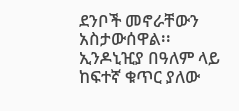ደንቦች መኖራቸውን አስታውሰዋል፡፡
ኢንዶኒዢያ በዓለም ላይ ከፍተኛ ቁጥር ያለው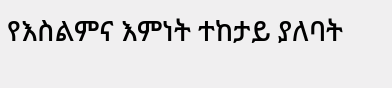የእስልምና እምነት ተከታይ ያለባት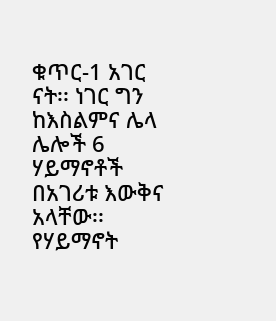ቁጥር-1 አገር ናት፡፡ ነገር ግን ከእስልምና ሌላ ሌሎች 6 ሃይማኖቶች በአገሪቱ እውቅና አላቸው፡፡ የሃይማኖት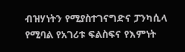ብዝሃነትን የሚያስተገናግድና ፓንካሲላ የሚባል የአገሪቱ ፍልስፍና የእምነት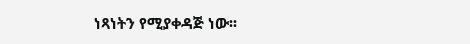ነጻነትን የሚያቀዳጅ ነው፡፡